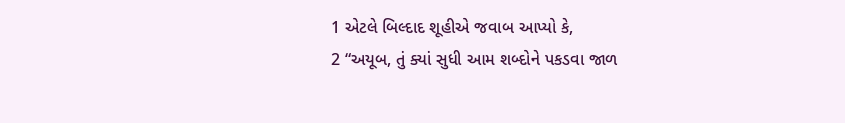1 એટલે બિલ્દાદ શૂહીએ જવાબ આપ્યો કે,
2 “અયૂબ, તું ક્યાં સુધી આમ શબ્દોને પકડવા જાળ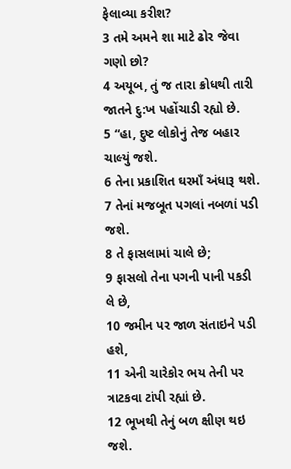ફેલાવ્યા કરીશ?
3 તમે અમને શા માટે ઢોર જેવા ગણો છો?
4 અયૂબ, તું જ તારા ક્રોધથી તારી જાતને દુ:ખ પહોંચાડી રહ્યો છે.
5 “હા, દુષ્ટ લોકોનું તેજ બહાર ચાલ્યું જશે.
6 તેના પ્રકાશિત ઘરમાઁ અંધારૂ થશે.
7 તેનાં મજબૂત પગલાં નબળાં પડી જશે.
8 તે ફાસલામાં ચાલે છે;
9 ફાસલો તેના પગની પાની પકડી લે છે,
10 જમીન પર જાળ સંતાઇને પડી હશે,
11 એની ચારેકોર ભય તેની પર ત્રાટકવા ટાંપી રહ્યાં છે.
12 ભૂખથી તેનું બળ ક્ષીણ થઇ જશે.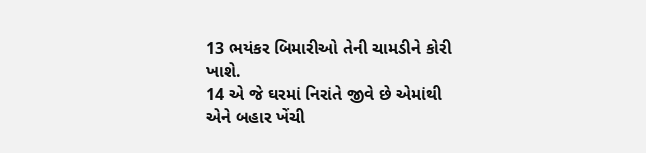13 ભયંકર બિમારીઓ તેની ચામડીને કોરી ખાશે.
14 એ જે ઘરમાં નિરાંતે જીવે છે એમાંથી એને બહાર ખેંચી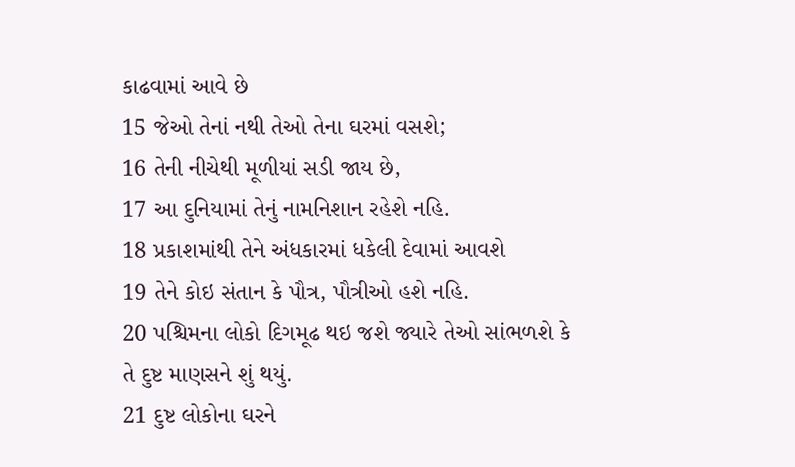કાઢવામાં આવે છે
15 જેઓ તેનાં નથી તેઓ તેના ઘરમાં વસશે;
16 તેની નીચેથી મૂળીયાં સડી જાય છે,
17 આ દુનિયામાં તેનું નામનિશાન રહેશે નહિ.
18 પ્રકાશમાંથી તેને અંધકારમાં ધકેલી દેવામાં આવશે
19 તેને કોઇ સંતાન કે પૌત્ર, પૌત્રીઓ હશે નહિ.
20 પશ્ચિમના લોકો દિગમૂઢ થઇ જશે જ્યારે તેઓ સાંભળશે કે તે દુષ્ટ માણસને શું થયું.
21 દુષ્ટ લોકોના ઘરને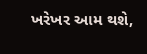ખરેખર આમ થશે,